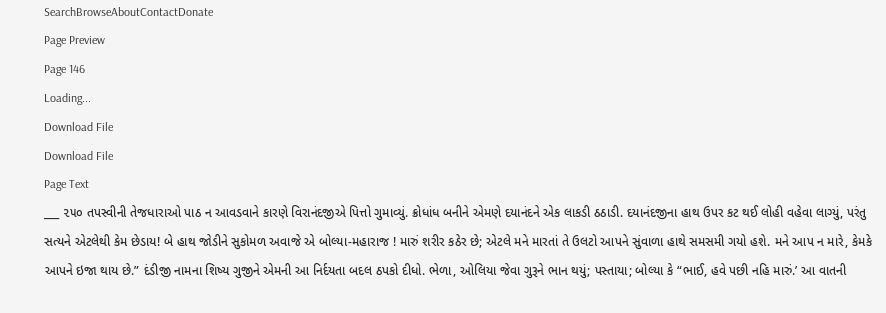SearchBrowseAboutContactDonate
Page Preview
Page 146
Loading...
Download File
Download File
Page Text
___ ૨૫૦ તપસ્વીની તેજધારાઓ પાઠ ન આવડવાને કારણે વિરાનંદજીએ પિત્તો ગુમાવ્યું. ક્રોધાંધ બનીને એમણે દયાનંદને એક લાકડી ઠઠાડી. દયાનંદજીના હાથ ઉપર કટ થઈ લોહી વહેવા લાગ્યું, પરંતુ સત્યને એટલેથી કેમ છેડાય! બે હાથ જોડીને સુકોમળ અવાજે એ બોલ્યા-મહારાજ ! મારું શરીર કઠેર છે; એટલે મને મારતાં તે ઉલટો આપને સુંવાળા હાથે સમસમી ગયો હશે. મને આપ ન મારે, કેમકે આપને ઇજા થાય છે.” દંડીજી નામના શિષ્ય ગુજીને એમની આ નિર્દયતા બદલ ઠપકો દીધો. ભેળા, ઓલિયા જેવા ગુરૂને ભાન થયું; પસ્તાયા; બોલ્યા કે “ભાઈ, હવે પછી નહિ મારું.’ આ વાતની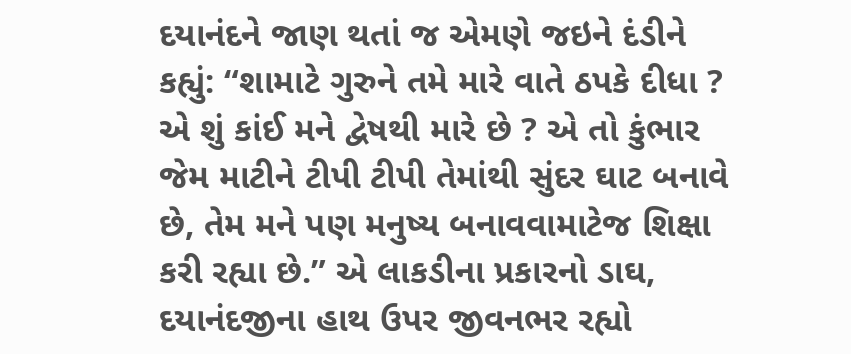દયાનંદને જાણ થતાં જ એમણે જઇને દંડીને કહ્યું: “શામાટે ગુરુને તમે મારે વાતે ઠપકે દીધા ? એ શું કાંઈ મને દ્વેષથી મારે છે ? એ તો કુંભાર જેમ માટીને ટીપી ટીપી તેમાંથી સુંદર ઘાટ બનાવે છે, તેમ મને પણ મનુષ્ય બનાવવામાટેજ શિક્ષા કરી રહ્યા છે.” એ લાકડીના પ્રકારનો ડાઘ, દયાનંદજીના હાથ ઉપર જીવનભર રહ્યો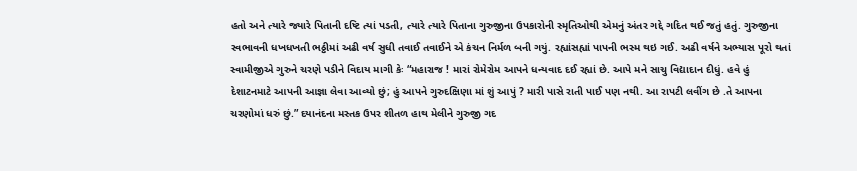હતો અને ત્યારે જ્યારે પિતાની દષ્ટિ ત્યાં પડતી, ત્યારે ત્યારે પિતાના ગુરુજીના ઉપકારોની સ્મૃતિઓથી એમનું અંતર ગદ્દે ગદિત થઈ જતું હતું. ગુરુજીના સ્વભાવની ધખધખતી ભઠ્ઠીમાં અઢી વર્ષ સુધી તવાઈ તવાઈને એ કંચન નિર્મળ બની ગયું. રહ્યાંસહ્યાં પાપની ભસ્મ થઇ ગઈ. અઢી વર્ષને અભ્યાસ પૂરો થતાં સ્વામીજીએ ગુરુને ચરણે પડીને વિદાય માગી કેઃ “મહારાજ ! મારાં રોમેરોમ આપને ધન્યવાદ દઈ રહ્યાં છે. આપે મને સાચુ વિદ્યાદાન દીધું. હવે હું દેશાટનમાટે આપની આજ્ઞા લેવા આવ્યો છું; હું આપને ગુરુદક્ષિણા માં શું આપું ? મારી પાસે રાતી પાઈ પણ નથી. આ રાપટી લવીંગ છે .તે આપના ચરણોમાં ધરું છું.” દયાનંદના મસ્તક ઉપર શીતળ હાથ મેલીને ગુરુજી ગદ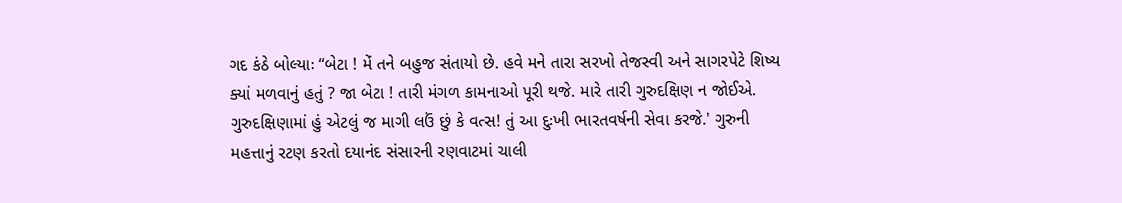ગદ કંઠે બોલ્યાઃ “બેટા ! મેં તને બહુજ સંતાયો છે. હવે મને તારા સરખો તેજસ્વી અને સાગરપેટે શિષ્ય ક્યાં મળવાનું હતું ? જા બેટા ! તારી મંગળ કામનાઓ પૂરી થજે. મારે તારી ગુરુદક્ષિણ ન જોઈએ. ગુરુદક્ષિણામાં હું એટલું જ માગી લઉં છું કે વત્સ! તું આ દુઃખી ભારતવર્ષની સેવા કરજે.' ગુરુની મહત્તાનું રટણ કરતો દયાનંદ સંસારની રણવાટમાં ચાલી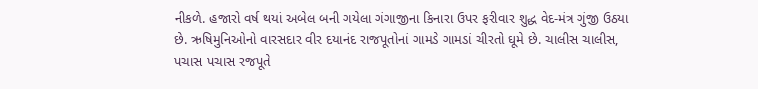નીકળે. હજારો વર્ષ થયાં અબેલ બની ગયેલા ગંગાજીના કિનારા ઉપર ફરીવાર શુદ્ધ વેદ-મંત્ર ગુંજી ઉઠયા છે. ઋષિમુનિઓનો વારસદાર વીર દયાનંદ રાજપૂતોનાં ગામડે ગામડાં ચીરતો ઘૂમે છે. ચાલીસ ચાલીસ, પચાસ પચાસ રજપૂતે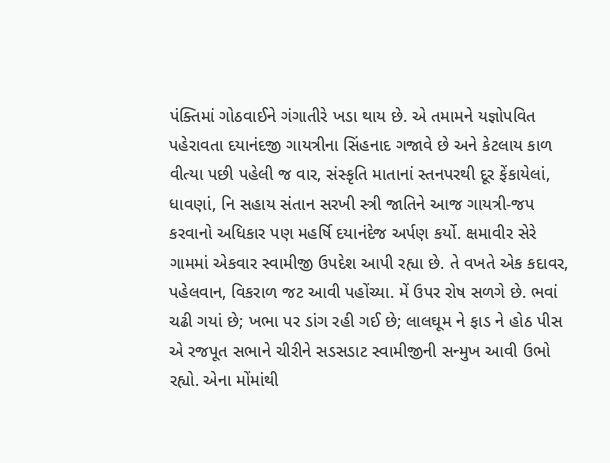પંક્તિમાં ગોઠવાઈને ગંગાતીરે ખડા થાય છે. એ તમામને યજ્ઞોપવિત પહેરાવતા દયાનંદજી ગાયત્રીના સિંહનાદ ગજાવે છે અને કેટલાય કાળ વીત્યા પછી પહેલી જ વાર, સંસ્કૃતિ માતાનાં સ્તનપરથી દૂર ફેંકાયેલાં, ધાવણાં, નિ સહાય સંતાન સરખી સ્ત્રી જાતિને આજ ગાયત્રી-જપ કરવાનો અધિકાર પણ મહર્ષિ દયાનંદેજ અર્પણ કર્યો. ક્ષમાવીર સેરે ગામમાં એકવાર સ્વામીજી ઉપદેશ આપી રહ્યા છે. તે વખતે એક કદાવર, પહેલવાન, વિકરાળ જટ આવી પહોંચ્યા. મેં ઉપર રોષ સળગે છે. ભવાં ચઢી ગયાં છે; ખભા પર ડાંગ રહી ગઈ છે; લાલઘૂમ ને ફાડ ને હોઠ પીસ એ રજપૂત સભાને ચીરીને સડસડાટ સ્વામીજીની સન્મુખ આવી ઉભો રહ્યો. એના મોંમાંથી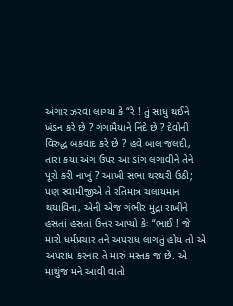અંગાર ઝરવા લાગ્યા કે “રે ! તું સાધુ થઈને ખંડન કરે છે ? ગંગામૈયાને નિંદે છે ? દેવોની વિરુદ્ધ બકવાદ કરે છે ? હવે બાલ જલદી, તારા કયા અંગ ઉપર આ ડાંગ લગાવીને તેને પૂરો કરી નાખું ? આખી સભા થરથરી ઉઠી; પણ સ્વામીજીએ તે રતિમાત્ર ચલાયમાન થયાવિના, એની એજ ગંભીર મુદ્રા રાખીને હસતાં હસતાં ઉત્તર આપ્યો કેઃ “ભાઈ ! જે મારો ધર્મપ્રચાર તને અપરાધ લાગતું હોય તો એ અપરાધ કરનાર તે મારું મસ્તક જ છે. એ માથુંજ મને આવી વાતો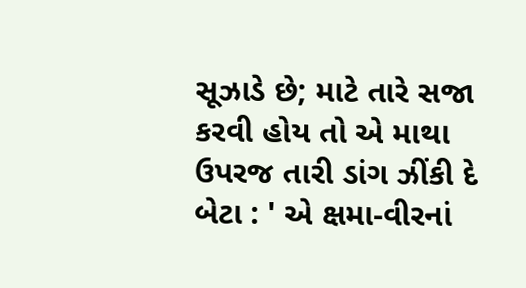સૂઝાડે છે; માટે તારે સજા કરવી હોય તો એ માથા ઉપરજ તારી ડાંગ ઝીંકી દે બેટા : ' એ ક્ષમા-વીરનાં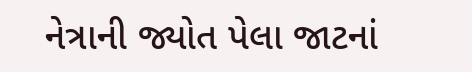નેત્રાની જ્યોત પેલા જાટનાં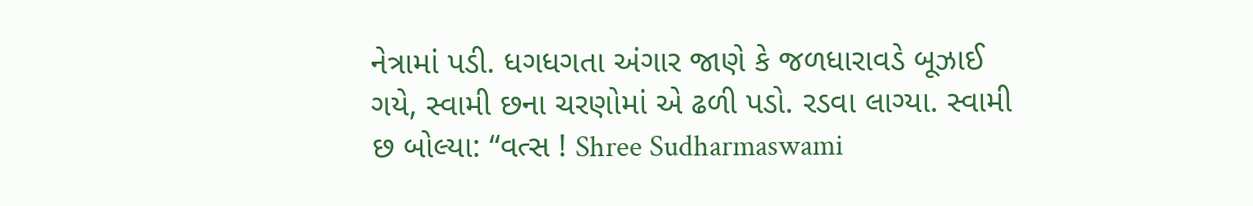નેત્રામાં પડી. ધગધગતા અંગાર જાણે કે જળધારાવડે બૂઝાઈ ગયે, સ્વામી છના ચરણોમાં એ ઢળી પડો. રડવા લાગ્યા. સ્વામી છ બોલ્યા: “વત્સ ! Shree Sudharmaswami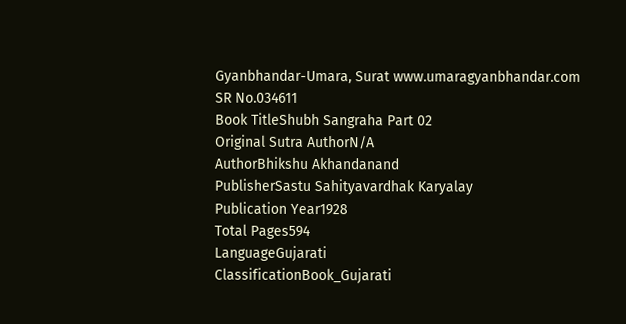Gyanbhandar-Umara, Surat www.umaragyanbhandar.com
SR No.034611
Book TitleShubh Sangraha Part 02
Original Sutra AuthorN/A
AuthorBhikshu Akhandanand
PublisherSastu Sahityavardhak Karyalay
Publication Year1928
Total Pages594
LanguageGujarati
ClassificationBook_Gujarati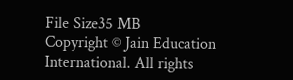File Size35 MB
Copyright © Jain Education International. All rights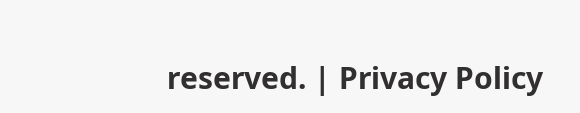reserved. | Privacy Policy